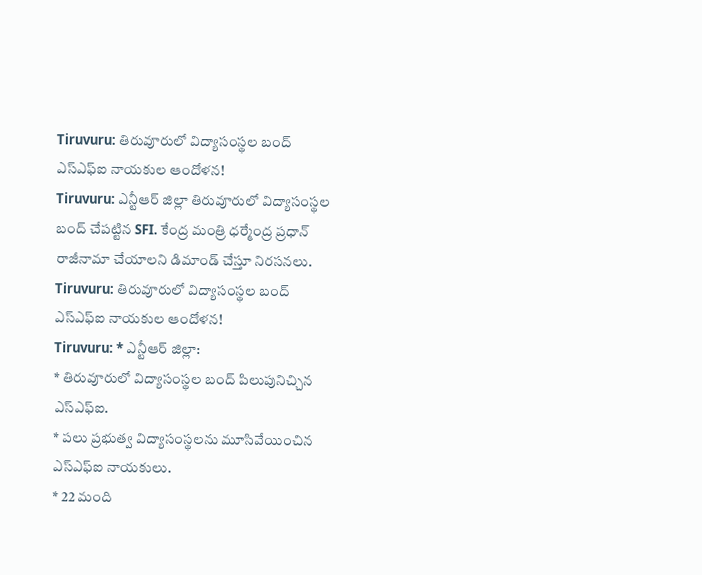Tiruvuru: తిరువూరులో విద్యాసంస్థల బంద్ ఎస్ఎఫ్ఐ నాయకుల ఆందోళన!
Tiruvuru: ఎన్టీఆర్ జిల్లా తిరువూరులో విద్యాసంస్థల బంద్ చేపట్టిన SFI. కేంద్ర మంత్రి ధర్మేంద్ర ప్రధాన్ రాజీనామా చేయాలని డిమాండ్ చేస్తూ నిరసనలు.
Tiruvuru: తిరువూరులో విద్యాసంస్థల బంద్ ఎస్ఎఫ్ఐ నాయకుల ఆందోళన!
Tiruvuru: * ఎన్టీఆర్ జిల్లా:
* తిరువూరులో విద్యాసంస్థల బంద్ పిలుపునిచ్చిన ఎస్ఎఫ్ఐ.
* పలు ప్రభుత్వ విద్యాసంస్థలను మూసివేయించిన ఎస్ఎఫ్ఐ నాయకులు.
* 22 మంది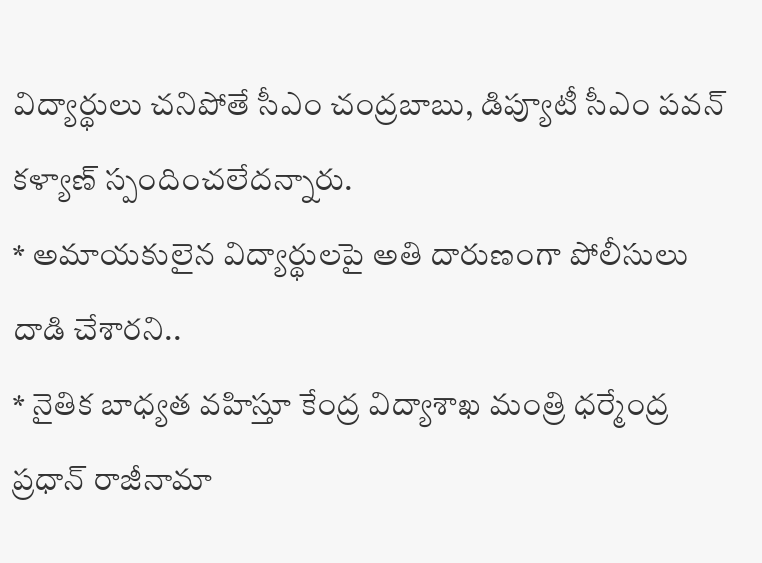విద్యార్థులు చనిపోతే సీఎం చంద్రబాబు, డిప్యూటీ సీఎం పవన్ కళ్యాణ్ స్పందించలేదన్నారు.
* అమాయకులైన విద్యార్థులపై అతి దారుణంగా పోలీసులు దాడి చేశారని..
* నైతిక బాధ్యత వహిస్తూ కేంద్ర విద్యాశాఖ మంత్రి ధర్మేంద్ర ప్రధాన్ రాజీనామా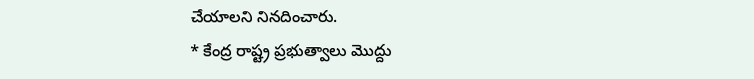చేయాలని నినదించారు.
* కేంద్ర రాష్ట్ర ప్రభుత్వాలు మొద్దు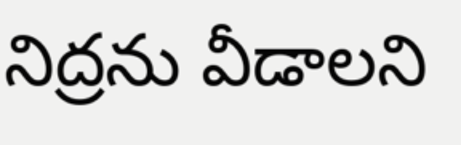నిద్రను వీడాలని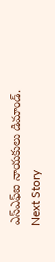ఎస్ఎఫ్ఐ నాయకులు డిమాండ్.
Next Story